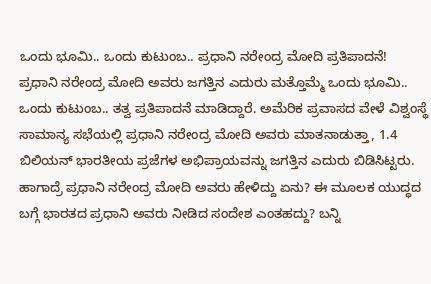ಒಂದು ಭೂಮಿ.. ಒಂದು ಕುಟುಂಬ.. ಪ್ರಧಾನಿ ನರೇಂದ್ರ ಮೋದಿ ಪ್ರತಿಪಾದನೆ!
ಪ್ರಧಾನಿ ನರೇಂದ್ರ ಮೋದಿ ಅವರು ಜಗತ್ತಿನ ಎದುರು ಮತ್ತೊಮ್ಮೆ ಒಂದು ಭೂಮಿ.. ಒಂದು ಕುಟುಂಬ.. ತತ್ವ ಪ್ರತಿಪಾದನೆ ಮಾಡಿದ್ದಾರೆ. ಅಮೆರಿಕ ಪ್ರವಾಸದ ವೇಳೆ ವಿಶ್ವಂಸ್ಥೆ ಸಾಮಾನ್ಯ ಸಭೆಯಲ್ಲಿ ಪ್ರಧಾನಿ ನರೇಂದ್ರ ಮೋದಿ ಅವರು ಮಾತನಾಡುತ್ತಾ, 1.4 ಬಿಲಿಯನ್ ಭಾರತೀಯ ಪ್ರಜೆಗಳ ಅಭಿಪ್ರಾಯವನ್ನು ಜಗತ್ತಿನ ಎದುರು ಬಿಡಿಸಿಟ್ಟರು. ಹಾಗಾದ್ರೆ ಪ್ರಧಾನಿ ನರೇಂದ್ರ ಮೋದಿ ಅವರು ಹೇಳಿದ್ದು ಏನು? ಈ ಮೂಲಕ ಯುದ್ಧದ ಬಗ್ಗೆ ಭಾರತದ ಪ್ರಧಾನಿ ಅವರು ನೀಡಿದ ಸಂದೇಶ ಎಂತಹದ್ದು? ಬನ್ನಿ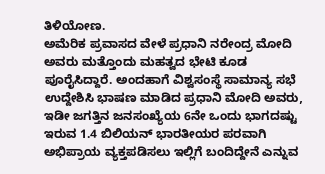ತಿಳಿಯೋಣ.
ಅಮೆರಿಕ ಪ್ರವಾಸದ ವೇಳೆ ಪ್ರಧಾನಿ ನರೇಂದ್ರ ಮೋದಿ ಅವರು ಮತ್ತೊಂದು ಮಹತ್ವದ ಭೇಟಿ ಕೂಡ ಪೂರೈಸಿದ್ದಾರೆ. ಅಂದಹಾಗೆ ವಿಶ್ವಸಂಸ್ಥೆ ಸಾಮಾನ್ಯ ಸಭೆ ಉದ್ದೇಶಿಸಿ ಭಾಷಣ ಮಾಡಿದ ಪ್ರಧಾನಿ ಮೋದಿ ಅವರು, ಇಡೀ ಜಗತ್ತಿನ ಜನಸಂಖ್ಯೆಯ 6ನೇ ಒಂದು ಭಾಗದಷ್ಟು ಇರುವ 1.4 ಬಿಲಿಯನ್ ಭಾರತೀಯರ ಪರವಾಗಿ ಅಭಿಪ್ರಾಯ ವ್ಯಕ್ತಪಡಿಸಲು ಇಲ್ಲಿಗೆ ಬಂದಿದ್ದೇನೆ ಎನ್ನುವ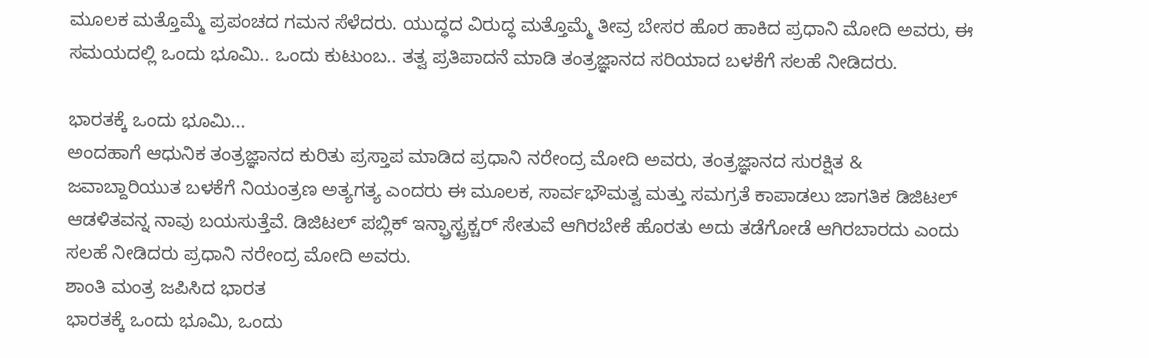ಮೂಲಕ ಮತ್ತೊಮ್ಮೆ ಪ್ರಪಂಚದ ಗಮನ ಸೆಳೆದರು. ಯುದ್ಧದ ವಿರುದ್ಧ ಮತ್ತೊಮ್ಮೆ ತೀವ್ರ ಬೇಸರ ಹೊರ ಹಾಕಿದ ಪ್ರಧಾನಿ ಮೋದಿ ಅವರು, ಈ ಸಮಯದಲ್ಲಿ ಒಂದು ಭೂಮಿ.. ಒಂದು ಕುಟುಂಬ.. ತತ್ವ ಪ್ರತಿಪಾದನೆ ಮಾಡಿ ತಂತ್ರಜ್ಞಾನದ ಸರಿಯಾದ ಬಳಕೆಗೆ ಸಲಹೆ ನೀಡಿದರು.

ಭಾರತಕ್ಕೆ ಒಂದು ಭೂಮಿ...
ಅಂದಹಾಗೆ ಆಧುನಿಕ ತಂತ್ರಜ್ಞಾನದ ಕುರಿತು ಪ್ರಸ್ತಾಪ ಮಾಡಿದ ಪ್ರಧಾನಿ ನರೇಂದ್ರ ಮೋದಿ ಅವರು, ತಂತ್ರಜ್ಞಾನದ ಸುರಕ್ಷಿತ & ಜವಾಬ್ದಾರಿಯುತ ಬಳಕೆಗೆ ನಿಯಂತ್ರಣ ಅತ್ಯಗತ್ಯ ಎಂದರು ಈ ಮೂಲಕ, ಸಾರ್ವಭೌಮತ್ವ ಮತ್ತು ಸಮಗ್ರತೆ ಕಾಪಾಡಲು ಜಾಗತಿಕ ಡಿಜಿಟಲ್ ಆಡಳಿತವನ್ನ ನಾವು ಬಯಸುತ್ತೆವೆ. ಡಿಜಿಟಲ್ ಪಬ್ಲಿಕ್ ಇನ್ಫ್ರಾಸ್ಟ್ರಕ್ಚರ್ ಸೇತುವೆ ಆಗಿರಬೇಕೆ ಹೊರತು ಅದು ತಡೆಗೋಡೆ ಆಗಿರಬಾರದು ಎಂದು ಸಲಹೆ ನೀಡಿದರು ಪ್ರಧಾನಿ ನರೇಂದ್ರ ಮೋದಿ ಅವರು.
ಶಾಂತಿ ಮಂತ್ರ ಜಪಿಸಿದ ಭಾರತ
ಭಾರತಕ್ಕೆ ಒಂದು ಭೂಮಿ, ಒಂದು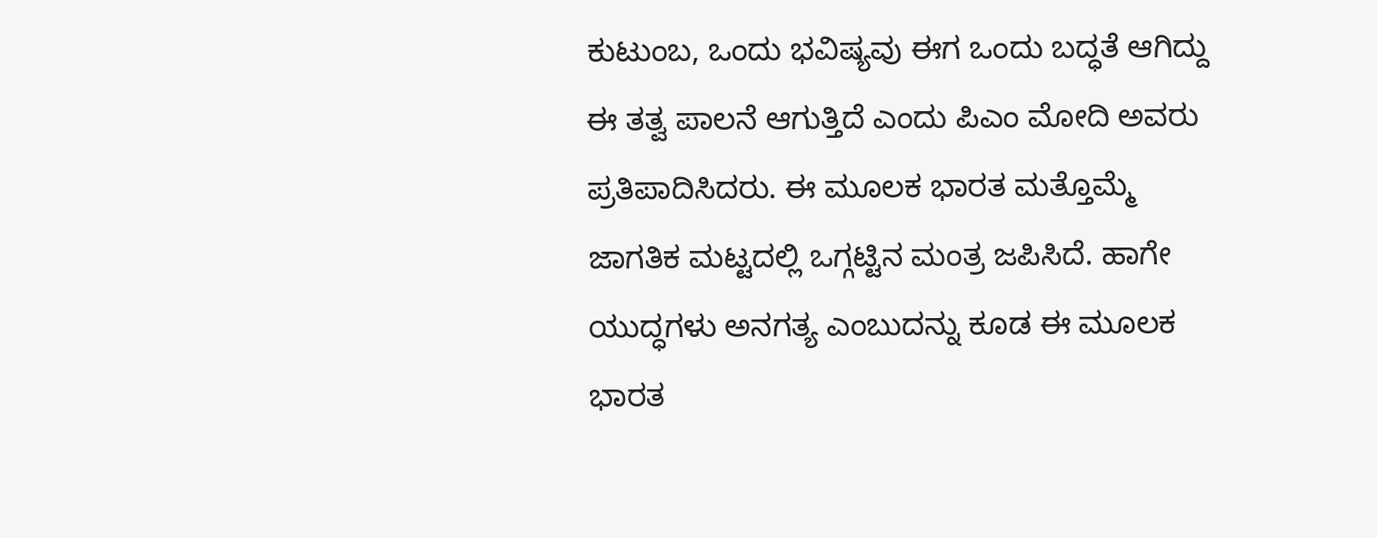ಕುಟುಂಬ, ಒಂದು ಭವಿಷ್ಯವು ಈಗ ಒಂದು ಬದ್ಧತೆ ಆಗಿದ್ದು ಈ ತತ್ವ ಪಾಲನೆ ಆಗುತ್ತಿದೆ ಎಂದು ಪಿಎಂ ಮೋದಿ ಅವರು ಪ್ರತಿಪಾದಿಸಿದರು. ಈ ಮೂಲಕ ಭಾರತ ಮತ್ತೊಮ್ಮೆ ಜಾಗತಿಕ ಮಟ್ಟದಲ್ಲಿ ಒಗ್ಗಟ್ಟಿನ ಮಂತ್ರ ಜಪಿಸಿದೆ. ಹಾಗೇ ಯುದ್ಧಗಳು ಅನಗತ್ಯ ಎಂಬುದನ್ನು ಕೂಡ ಈ ಮೂಲಕ ಭಾರತ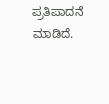ಪ್ರತಿಪಾದನೆ ಮಾಡಿದೆ.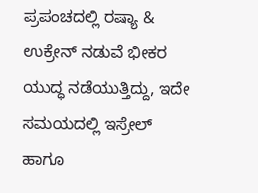ಪ್ರಪಂಚದಲ್ಲಿ ರಷ್ಯಾ & ಉಕ್ರೇನ್ ನಡುವೆ ಭೀಕರ ಯುದ್ಧ ನಡೆಯುತ್ತಿದ್ದು, ಇದೇ ಸಮಯದಲ್ಲಿ ಇಸ್ರೇಲ್ ಹಾಗೂ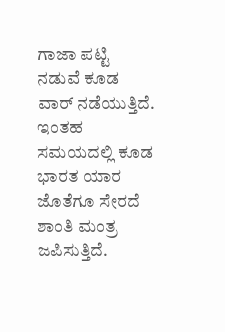ಗಾಜಾ ಪಟ್ಟಿ ನಡುವೆ ಕೂಡ ವಾರ್ ನಡೆಯುತ್ತಿದೆ. ಇಂತಹ ಸಮಯದಲ್ಲಿ ಕೂಡ ಭಾರತ ಯಾರ ಜೊತೆಗೂ ಸೇರದೆ ಶಾಂತಿ ಮಂತ್ರ ಜಪಿಸುತ್ತಿದೆ.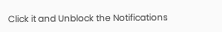Click it and Unblock the Notifications